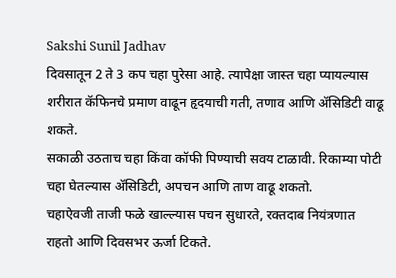Sakshi Sunil Jadhav
दिवसातून 2 ते 3 कप चहा पुरेसा आहे. त्यापेक्षा जास्त चहा प्यायल्यास शरीरात कॅफिनचे प्रमाण वाढून हृदयाची गती, तणाव आणि ॲसिडिटी वाढू शकते.
सकाळी उठताच चहा किंवा कॉफी पिण्याची सवय टाळावी. रिकाम्या पोटी चहा घेतल्यास ॲसिडिटी, अपचन आणि ताण वाढू शकतो.
चहाऐवजी ताजी फळे खाल्ल्यास पचन सुधारते, रक्तदाब नियंत्रणात राहतो आणि दिवसभर ऊर्जा टिकते.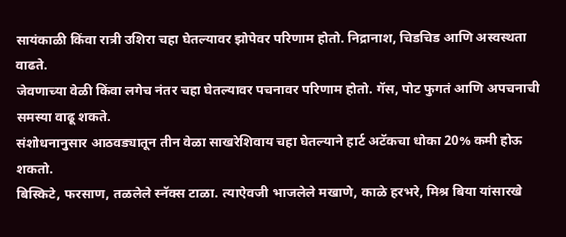सायंकाळी किंवा रात्री उशिरा चहा घेतल्यावर झोपेवर परिणाम होतो. निद्रानाश, चिडचिड आणि अस्वस्थता वाढते.
जेवणाच्या वेळी किंवा लगेच नंतर चहा घेतल्यावर पचनावर परिणाम होतो. गॅस, पोट फुगतं आणि अपचनाची समस्या वाढू शकते.
संशोधनानुसार आठवड्यातून तीन वेळा साखरेशिवाय चहा घेतल्याने हार्ट अटॅकचा धोका 20% कमी होऊ शकतो.
बिस्किटे, फरसाण, तळलेले स्नॅक्स टाळा. त्याऐवजी भाजलेले मखाणे, काळे हरभरे, मिश्र बिया यांसारखे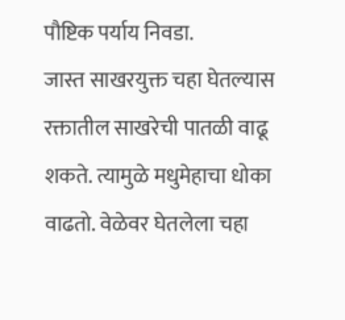पौष्टिक पर्याय निवडा.
जास्त साखरयुक्त चहा घेतल्यास रक्तातील साखरेची पातळी वाढू शकते. त्यामुळे मधुमेहाचा धोका वाढतो. वेळेवर घेतलेला चहा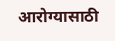आरोग्यासाठी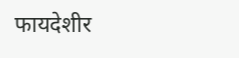फायदेशीर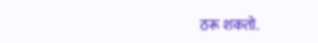ठरू शकतो.